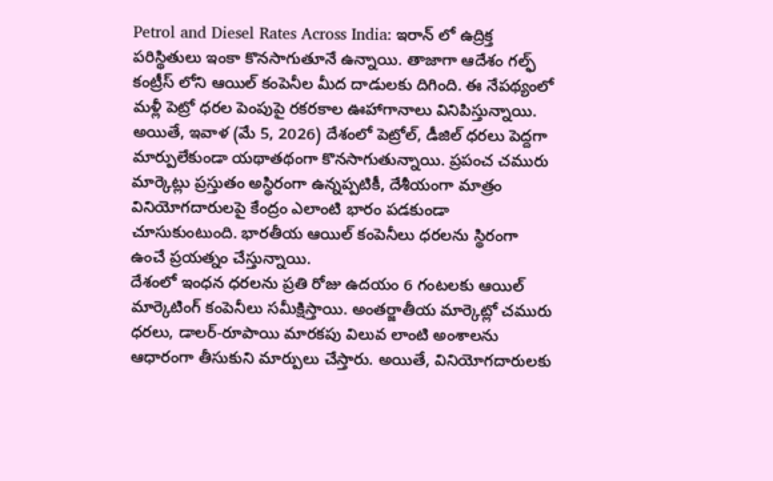Petrol and Diesel Rates Across India: ఇరాన్ లో ఉద్రిక్త పరిస్థితులు ఇంకా కొనసాగుతూనే ఉన్నాయి. తాజాగా ఆదేశం గల్ఫ్ కంట్రీస్ లోని ఆయిల్ కంపెనీల మీద దాడులకు దిగింది. ఈ నేపథ్యంలో మళ్లీ పెట్రో ధరల పెంపుపై రకరకాల ఊహాగానాలు వినిపిస్తున్నాయి. అయితే, ఇవాళ (మే 5, 2026) దేశంలో పెట్రోల్, డీజిల్ ధరలు పెద్దగా మార్పులేకుండా యథాతథంగా కొనసాగుతున్నాయి. ప్రపంచ చమురు మార్కెట్లు ప్రస్తుతం అస్థిరంగా ఉన్నప్పటికీ, దేశీయంగా మాత్రం వినియోగదారులపై కేంద్రం ఎలాంటి భారం పడకుండా చూసుకుంటుంది. భారతీయ ఆయిల్ కంపెనీలు ధరలను స్థిరంగా ఉంచే ప్రయత్నం చేస్తున్నాయి.
దేశంలో ఇంధన ధరలను ప్రతి రోజు ఉదయం 6 గంటలకు ఆయిల్ మార్కెటింగ్ కంపెనీలు సమీక్షిస్తాయి. అంతర్జాతీయ మార్కెట్లో చమురు ధరలు, డాలర్-రూపాయి మారకపు విలువ లాంటి అంశాలను ఆధారంగా తీసుకుని మార్పులు చేస్తారు. అయితే, వినియోగదారులకు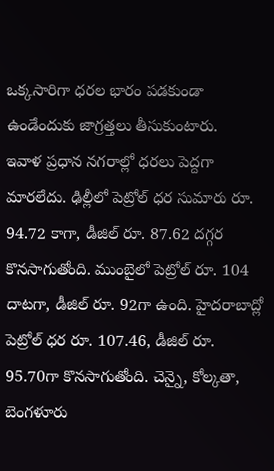ఒక్కసారిగా ధరల భారం పడకుండా ఉండేందుకు జాగ్రత్తలు తీసుకుంటారు.
ఇవాళ ప్రధాన నగరాల్లో ధరలు పెద్దగా మారలేదు. ఢిల్లీలో పెట్రోల్ ధర సుమారు రూ. 94.72 కాగా, డీజిల్ రూ. 87.62 దగ్గర కొనసాగుతోంది. ముంబైలో పెట్రోల్ రూ. 104 దాటగా, డీజిల్ రూ. 92గా ఉంది. హైదరాబాద్లో పెట్రోల్ ధర రూ. 107.46, డీజిల్ రూ. 95.70గా కొనసాగుతోంది. చెన్నై, కోల్కతా, బెంగళూరు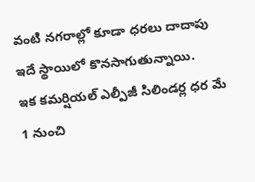వంటి నగరాల్లో కూడా ధరలు దాదాపు ఇదే స్థాయిలో కొనసాగుతున్నాయి.
ఇక కమర్షియల్ ఎల్పీజీ సిలిండర్ల ధర మే 1 నుంచి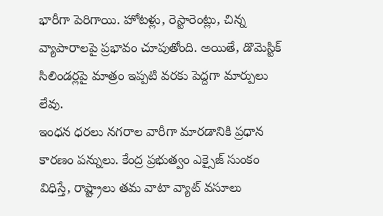భారీగా పెరిగాయి. హోటళ్లు, రెస్టారెంట్లు, చిన్న వ్యాపారాలపై ప్రభావం చూపుతోంది. అయితే, డొమెస్టిక్ సిలిండర్లపై మాత్రం ఇప్పటి వరకు పెద్దగా మార్పులు లేవు.
ఇంధన ధరలు నగరాల వారీగా మారడానికి ప్రధాన కారణం పన్నులు. కేంద్ర ప్రభుత్వం ఎక్సైజ్ సుంకం విధిస్తే, రాష్ట్రాలు తమ వాటా వ్యాట్ వసూలు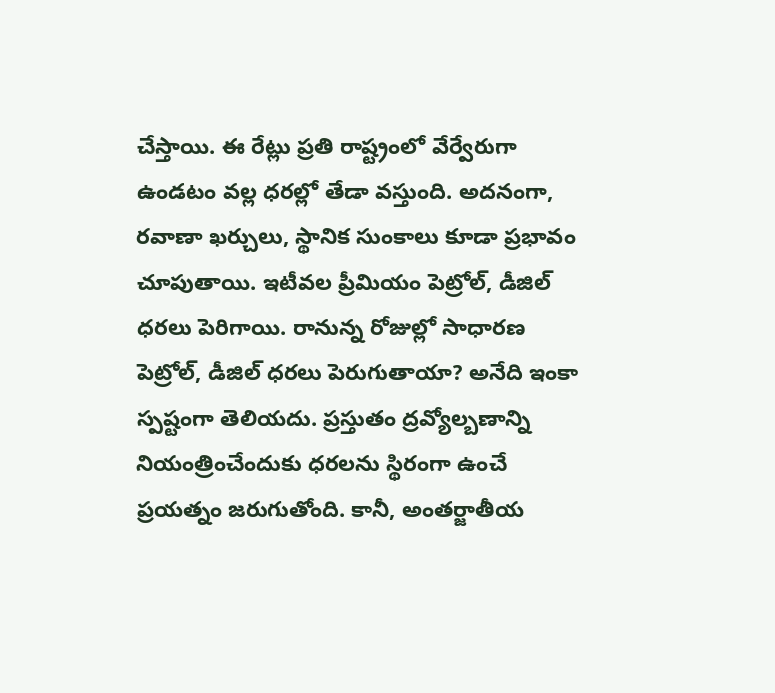చేస్తాయి. ఈ రేట్లు ప్రతి రాష్ట్రంలో వేర్వేరుగా ఉండటం వల్ల ధరల్లో తేడా వస్తుంది. అదనంగా, రవాణా ఖర్చులు, స్థానిక సుంకాలు కూడా ప్రభావం చూపుతాయి. ఇటీవల ప్రీమియం పెట్రోల్, డీజిల్ ధరలు పెరిగాయి. రానున్న రోజుల్లో సాధారణ పెట్రోల్, డీజిల్ ధరలు పెరుగుతాయా? అనేది ఇంకా స్పష్టంగా తెలియదు. ప్రస్తుతం ద్రవ్యోల్బణాన్ని నియంత్రించేందుకు ధరలను స్థిరంగా ఉంచే ప్రయత్నం జరుగుతోంది. కానీ, అంతర్జాతీయ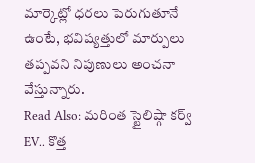మార్కెట్లో ధరలు పెరుగుతూనే ఉంటే, భవిష్యత్తులో మార్పులు తప్పవని నిపుణులు అంచనా వేస్తున్నారు.
Read Also: మరింత స్టైలిష్గా కర్వ్ EV.. కొత్త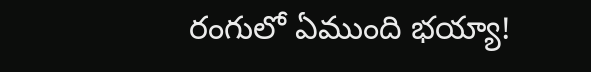రంగులో ఏముంది భయ్యా!